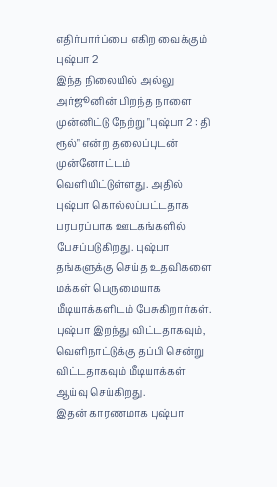எதிர்பார்ப்பை எகிற வைக்கும் புஷ்பா 2
இந்த நிலையில் அல்லு அர்ஜூனின் பிறந்த நாளை முன்னிட்டு நேற்று "புஷ்பா 2 : தி ரூல்" என்ற தலைப்புடன் முன்னோட்டம் வெளியிட்டுள்ளது. அதில் புஷ்பா கொல்லப்பட்டதாக பரபரப்பாக ஊடகங்களில் பேசப்படுகிறது. புஷ்பா தங்களுக்கு செய்த உதவிகளை மக்கள் பெருமையாக மீடியாக்களிடம் பேசுகிறார்கள். புஷ்பா இறந்து விட்டதாகவும், வெளிநாட்டுக்கு தப்பி சென்று விட்டதாகவும் மீடியாக்கள் ஆய்வு செய்கிறது.
இதன் காரணமாக புஷ்பா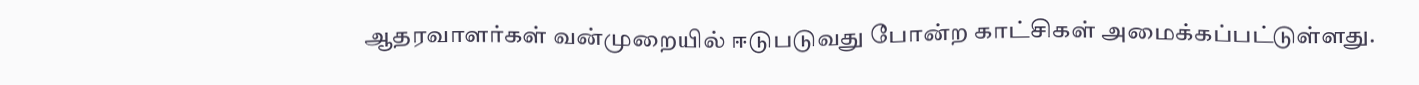ஆதரவாளர்கள் வன்முறையில் ஈடுபடுவது போன்ற காட்சிகள் அமைக்கப்பட்டுள்ளது.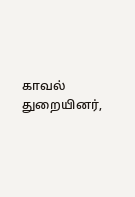காவல் துறையினர்,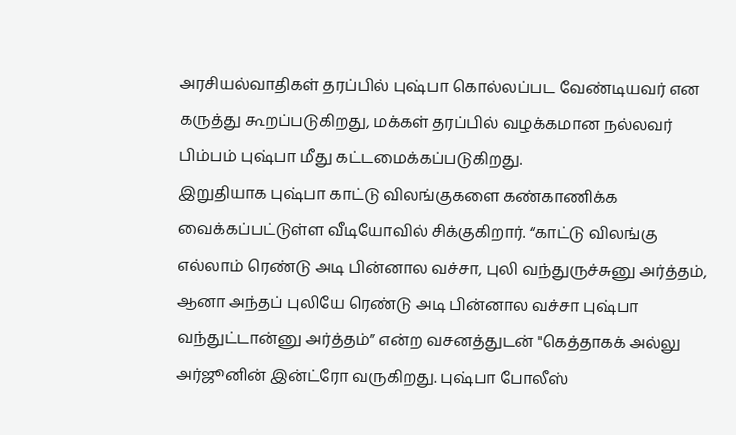அரசியல்வாதிகள் தரப்பில் புஷ்பா கொல்லப்பட வேண்டியவர் என கருத்து கூறப்படுகிறது, மக்கள் தரப்பில் வழக்கமான நல்லவர் பிம்பம் புஷ்பா மீது கட்டமைக்கப்படுகிறது.
இறுதியாக புஷ்பா காட்டு விலங்குகளை கண்காணிக்க வைக்கப்பட்டுள்ள வீடியோவில் சிக்குகிறார். “காட்டு விலங்கு எல்லாம் ரெண்டு அடி பின்னால வச்சா, புலி வந்துருச்சுனு அர்த்தம், ஆனா அந்தப் புலியே ரெண்டு அடி பின்னால வச்சா புஷ்பா வந்துட்டான்னு அர்த்தம்” என்ற வசனத்துடன் "கெத்தாகக் அல்லு அர்ஜூனின் இன்ட்ரோ வருகிறது. புஷ்பா போலீஸ்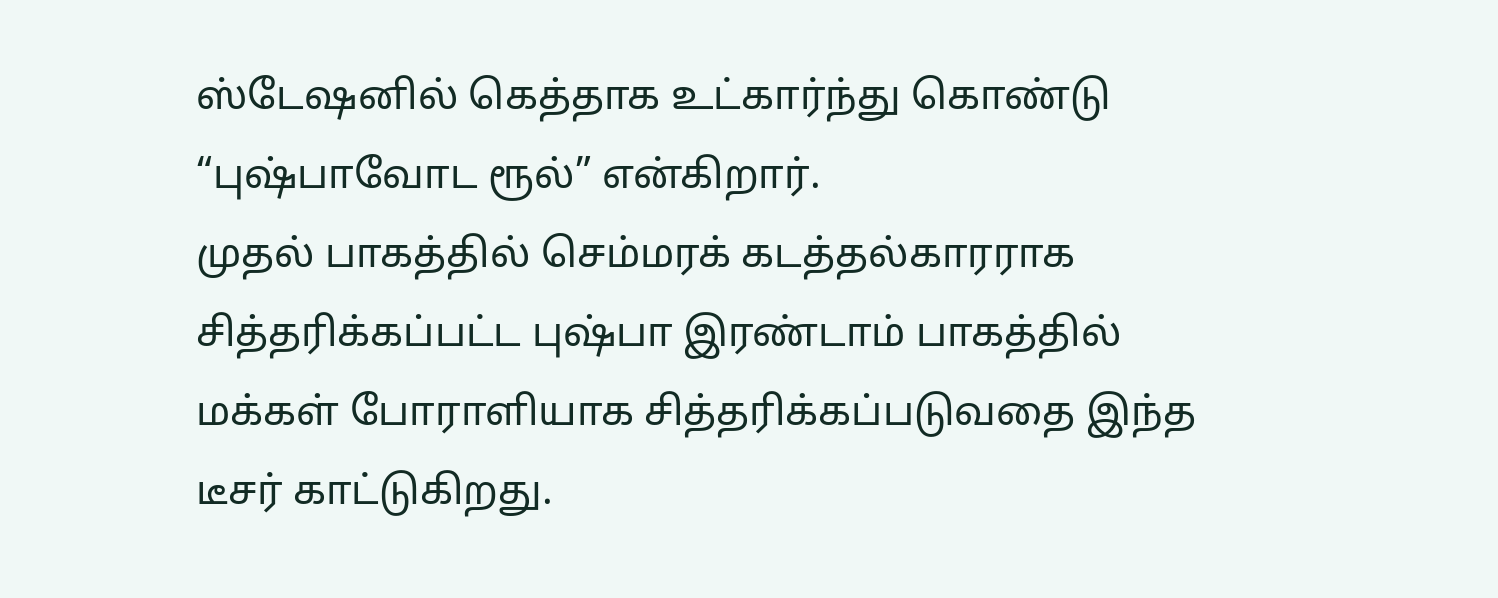ஸ்டேஷனில் கெத்தாக உட்கார்ந்து கொண்டு “புஷ்பாவோட ரூல்” என்கிறார்.
முதல் பாகத்தில் செம்மரக் கடத்தல்காரராக சித்தரிக்கப்பட்ட புஷ்பா இரண்டாம் பாகத்தில் மக்கள் போராளியாக சித்தரிக்கப்படுவதை இந்த டீசர் காட்டுகிறது.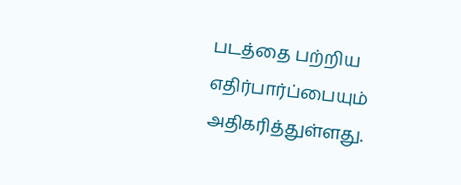படத்தை பற்றிய எதிர்பார்ப்பையும் அதிகரித்துள்ளது.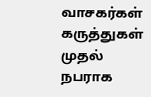வாசகர்கள் கருத்துகள்
முதல் நபராக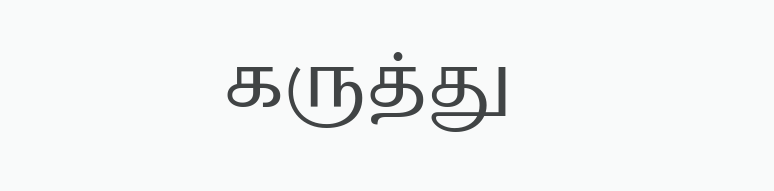கருத்து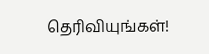தெரிவியுங்கள்!